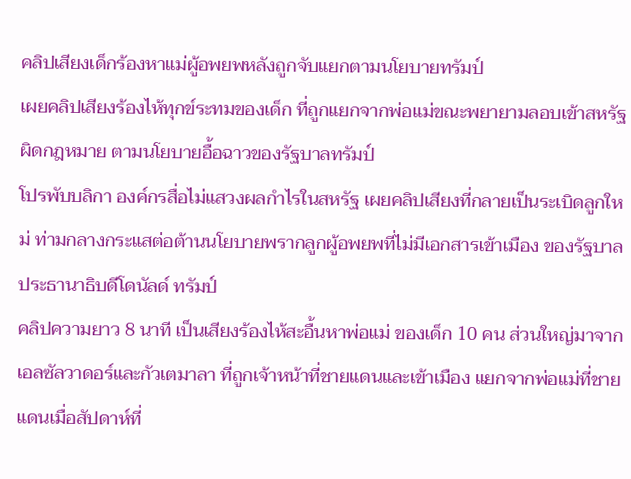คลิปเสียงเด็กร้องหาแม่ผู้อพยพหลังถูกจับแยกตามนโยบายทรัมป์
เผยคลิปเสียงร้องไห้ทุกข์ระทมของเด็ก ที่ถูกแยกจากพ่อแม่ขณะพยายามลอบเข้าสหรัฐผิดกฎหมาย ตามนโยบายอื้อฉาวของรัฐบาลทรัมป์
โปรพับบลิกา องค์กรสื่อไม่แสวงผลกำไรในสหรัฐ เผยคลิปเสียงที่กลายเป็นระเบิดลูกใหม่ ท่ามกลางกระแสต่อต้านนโยบายพรากลูกผู้อพยพที่ไม่มีเอกสารเข้าเมือง ของรัฐบาลประธานาธิบดีโดนัลด์ ทรัมป์
คลิปความยาว 8 นาที เป็นเสียงร้องไห้สะอื้นหาพ่อแม่ ของเด็ก 10 คน ส่วนใหญ่มาจากเอลซัลวาดอร์และกัวเตมาลา ที่ถูกเจ้าหน้าที่ชายแดนและเข้าเมือง แยกจากพ่อแม่ที่ชายแดนเมื่อสัปดาห์ที่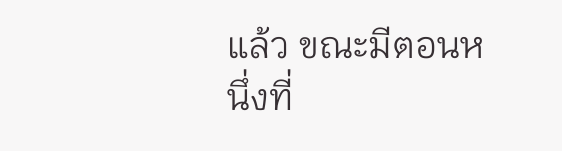แล้ว ขณะมีตอนหนึ่งที่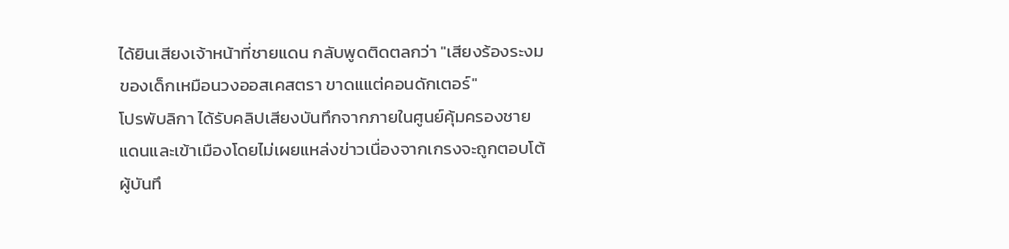ได้ยินเสียงเจ้าหน้าที่ชายแดน กลับพูดติดตลกว่า "เสียงร้องระงมของเด็กเหมือนวงออสเคสตรา ขาดแแต่คอนดักเตอร์"
โปรพับลิกา ได้รับคลิปเสียงบันทึกจากภายในศูนย์คุ้มครองชายแดนและเข้าเมืองโดยไม่เผยแหล่งข่าวเนื่องจากเกรงจะถูกตอบโต้ ผู้บันทึ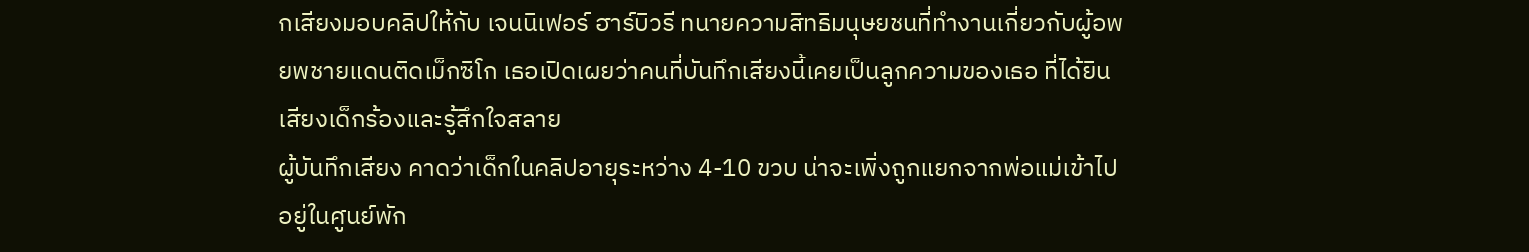กเสียงมอบคลิปให้กับ เจนนิเฟอร์ ฮาร์บิวรี ทนายความสิทธิมนุษยชนที่ทำงานเกี่ยวกับผู้อพยพชายแดนติดเม็กซิโก เธอเปิดเผยว่าคนที่บันทึกเสียงนี้เคยเป็นลูกความของเธอ ที่ได้ยินเสียงเด็กร้องและรู้สึกใจสลาย
ผู้บันทึกเสียง คาดว่าเด็กในคลิปอายุระหว่าง 4-10 ขวบ น่าจะเพิ่งถูกแยกจากพ่อแม่เข้าไปอยู่ในศูนย์พัก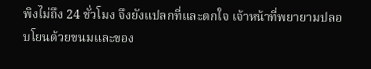พิงไม่ถึง 24 ชั่วโมง จึงยังแปลกที่และตกใจ เจ้าหน้าที่พยายามปลอบโยนด้วยขนมและของ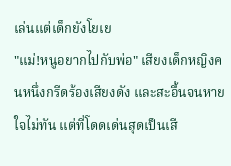เล่นแต่เด็กยังโยเย
"แม่!หนูอยากไปกับพ่อ" เสียงเด็กหญิงคนหนึ่งกรีดร้องเสียงดัง และสะอื้นจนหายใจไม่ทัน แต่ที่โดดเด่นสุดเป็นเสี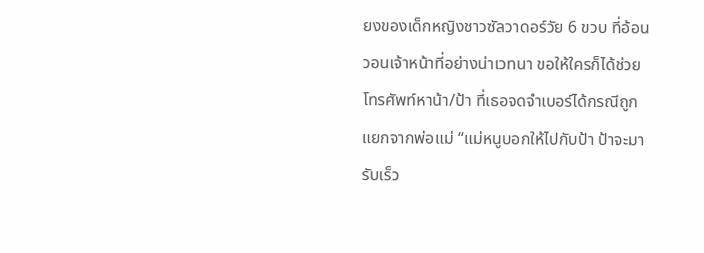ยงของเด็กหญิงชาวซัลวาดอร์วัย 6 ขวบ ที่อ้อนวอนเจ้าหน้าที่อย่างน่าเวทนา ขอให้ใครก็ได้ช่วยโทรศัพท์หาน้า/ป้า ที่เธอจดจำเบอร์ได้กรณีถูกแยกจากพ่อแม่ “แม่หนูบอกให้ไปกับป้า ป้าจะมารับเร็ว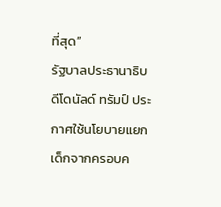ที่สุด”
รัฐบาลประธานาธิบดีโดนัลด์ ทรัมป์ ประกาศใช้นโยบายแยกเด็กจากครอบค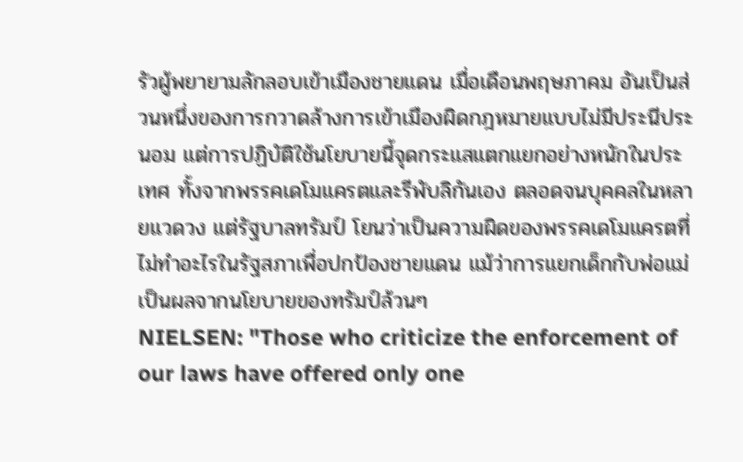รัวผู้พยายามลักลอบเข้าเมืองชายแดน เมื่อเดือนพฤษภาคม อันเป็นส่วนหนึ่งของการกวาดล้างการเข้าเมืองผิดกฎหมายแบบไม่มีประนีประนอม แต่การปฏิบัติใช้นโยบายนี้จุดกระแสแตกแยกอย่างหนักในประเทศ ทั้งจากพรรคเดโมแครตและรีพับลิกันเอง ตลอดจนบุคคลในหลายแวดวง แต่รัฐบาลทรัมป์ โยนว่าเป็นความผิดของพรรคเดโมแครตที่ไม่ทำอะไรในรัฐสภาเพื่อปกป้องชายแดน แม้ว่าการแยกเด็กกับพ่อแม่เป็นผลจากนโยบายของทรัมป์ล้วนๆ
NIELSEN: "Those who criticize the enforcement of our laws have offered only one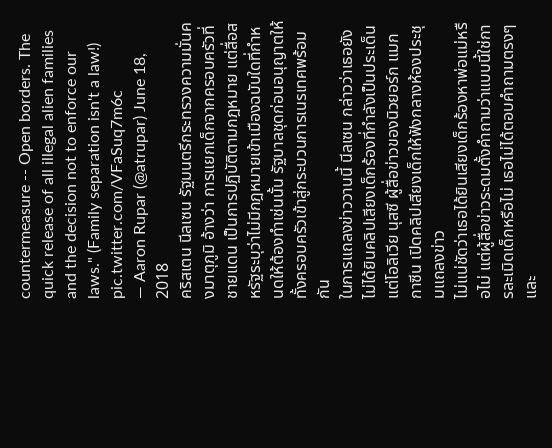countermeasure -- Open borders. The quick release of all illegal alien families and the decision not to enforce our laws." (Family separation isn't a law!) pic.twitter.com/VFaSuq7m6c
— Aaron Rupar (@atrupar) June 18, 2018
คริสเตน นีลเซน รัฐมนตรีกระทรวงความมั่นคงมาตุภูมิ อ้างว่า การแยกเด็กจากครอบครัวที่ชายแดน เป็นการปฏิบัติตามกฎหมาย แต่สื่อสหรัฐระบุว่าไม่มีกฎหมายเข้าเมืองฉบับใดที่กำหนดให้ต้องทำเช่นนั้น รัฐบาลชุดก่อนอนุญาตให้ทั้งครอบครัวเข้าสู่กระบวนการเนรเทศพร้อมกัน
ในการแถลงข่าววานนี้ นีลเซน กล่าวว่าเธอยังไม่ได้ยินคลิปเสียงเด็กร้องที่กำลังเป็นประเด็น แต่โอลิเวีย นุสซี ผู้สื่อข่าวของนิวยอร์ก แมกกาซีน เปิดคลิปเสียงเด็กให้ฟังกลางห้องประชุมแถลงข่าว
ไม่แน่ชัดว่าเธอได้ยินเสียงเด็กร้องหาพ่อแม่หรือไม่ แต่ผู้สื่อข่าวระดมตั้งคำถามว่าแบบนี้ใช่การละเมิดเด็กหรือไม่ เธอไม่ได้ตอบคำถามตรงๆ และ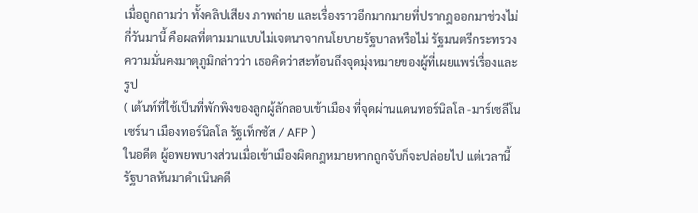เมื่อถูกถามว่า ทั้งคลิปเสียง ภาพถ่าย และเรื่องราวอีกมากมายที่ปรากฎออกมาช่วงไม่กี่วันมานี้ คือผลที่ตามมาแบบไม่เจตนาจากนโยบายรัฐบาลหรือไม่ รัฐมนตรีกระทรวงความมั่นคงมาตุภูมิกล่าวว่า เธอคิดว่าสะท้อนถึงจุดมุ่งหมายของผู้ที่เผยแพร่เรื่องและรูป
( เต้นท์ที่ใช้เป็นที่พักพิงของลูกผู้ลักลอบเข้าเมือง ที่จุดผ่านแดนทอร์นิลโล -มาร์เซลีโน เซร์นา เมืองทอร์นิลโล รัฐเท็กซัส / AFP )
ในอดีต ผู้อพยพบางส่วนเมื่อเข้าเมืองผิดกฎหมายหากถูกจับก็จะปล่อยไป แต่เวลานี้ รัฐบาลหันมาดำเนินคดี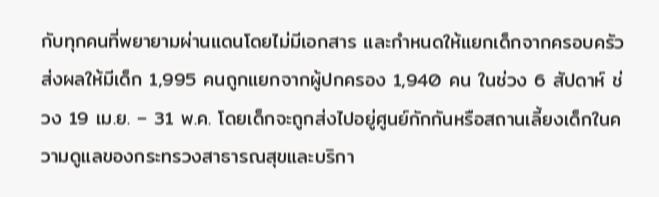กับทุกคนที่พยายามผ่านแดนโดยไม่มีเอกสาร และกำหนดให้แยกเด็กจากครอบครัว ส่งผลให้มีเด็ก 1,995 คนถูกแยกจากผู้ปกครอง 1,940 คน ในช่วง 6 สัปดาห์ ช่วง 19 เม.ย. – 31 พ.ค. โดยเด็กจะถูกส่งไปอยู่ศูนย์กักกันหรือสถานเลี้ยงเด็กในความดูแลของกระทรวงสาธารณสุขและบริกา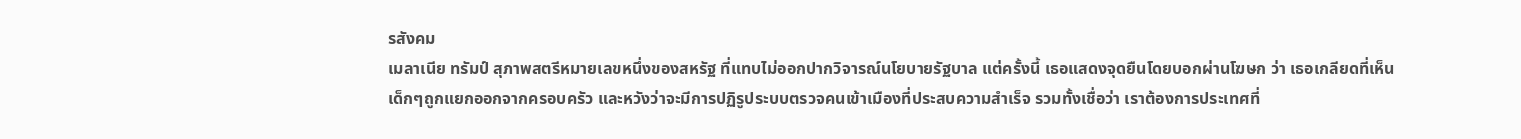รสังคม
เมลาเนีย ทรัมป์ สุภาพสตรีหมายเลขหนึ่งของสหรัฐ ที่แทบไม่ออกปากวิจารณ์นโยบายรัฐบาล แต่ครั้งนี้ เธอแสดงจุดยืนโดยบอกผ่านโฆษก ว่า เธอเกลียดที่เห็นเด็กๆถูกแยกออกจากครอบครัว และหวังว่าจะมีการปฏิรูประบบตรวจคนเข้าเมืองที่ประสบความสำเร็จ รวมทั้งเชื่อว่า เราต้องการประเทศที่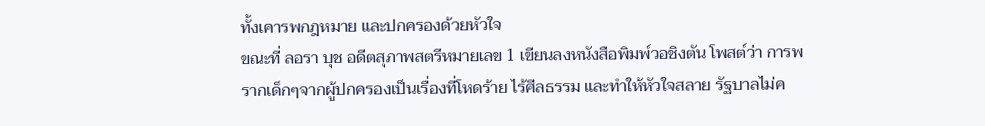ทั้งเคารพกฎหมาย และปกครองด้วยหัวใจ
ขณะที่ ลอรา บุช อดีตสุภาพสตรีหมายเลข 1 เขียนลงหนังสือพิมพ์วอชิงตัน โพสต์ว่า การพรากเด็กๆจากผู้ปกครองเป็นเรื่องที่โหดร้าย ไร้ศีลธรรม และทำให้หัวใจสลาย รัฐบาลไม่ค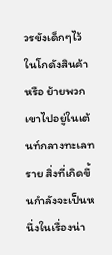วรขังเด็กๆไว้ในโกดังสินค้า หรือ ย้ายพวกเขาไปอยู่ในเต้นท์กลางทะเลทราย สิ่งที่เกิดขึ้นกำลังจะเป็นหนึ่งในเรื่องน่า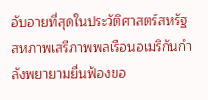อับอายที่สุดในประวัติศาสตร์สหรัฐ
สหภาพเสรีภาพพลเรือนอเมริกันกำลังพยายามยื่นฟ้องขอ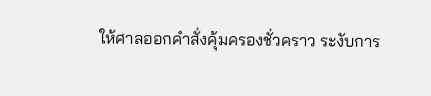ให้ศาลออกคำสั่งคุ้มครองชั่วคราว ระงับการ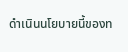ดำเนินนโยบายนี้ของท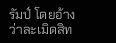รัมป์ โดยอ้างว่าละเมิดสิท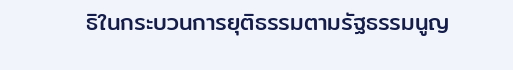ธิในกระบวนการยุติธรรมตามรัฐธรรมนูญ